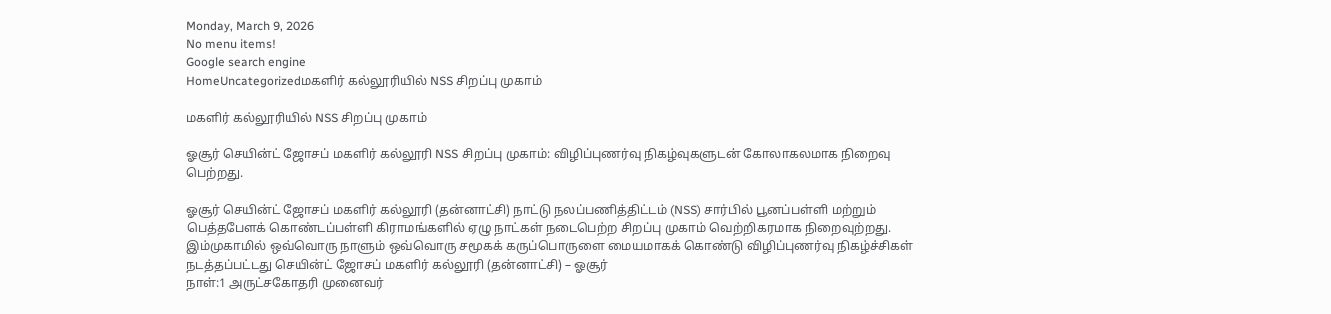Monday, March 9, 2026
No menu items!
Google search engine
HomeUncategorizedமகளிர் கல்லூரியில் NSS சிறப்பு முகாம்

மகளிர் கல்லூரியில் NSS சிறப்பு முகாம்

ஓசூர் செயின்ட் ஜோசப் மகளிர் கல்லூரி NSS சிறப்பு முகாம்: விழிப்புணர்வு நிகழ்வுகளுடன் கோலாகலமாக நிறைவு பெற்றது.

ஓசூர் செயின்ட் ஜோசப் மகளிர் கல்லூரி (தன்னாட்சி) நாட்டு நலப்பணித்திட்டம் (NSS) சார்பில் பூனப்பள்ளி மற்றும் பெத்தபேளக் கொண்டப்பள்ளி கிராமங்களில் ஏழு நாட்கள் நடைபெற்ற சிறப்பு முகாம் வெற்றிகரமாக நிறைவுற்றது. இம்முகாமில் ஒவ்வொரு நாளும் ஒவ்வொரு சமூகக் கருப்பொருளை மையமாகக் கொண்டு விழிப்புணர்வு நிகழ்ச்சிகள் நடத்தப்பட்டது செயின்ட் ஜோசப் மகளிர் கல்லூரி (தன்னாட்சி) – ஓசூர்
நாள்:1 அருட்சகோதரி முனைவர்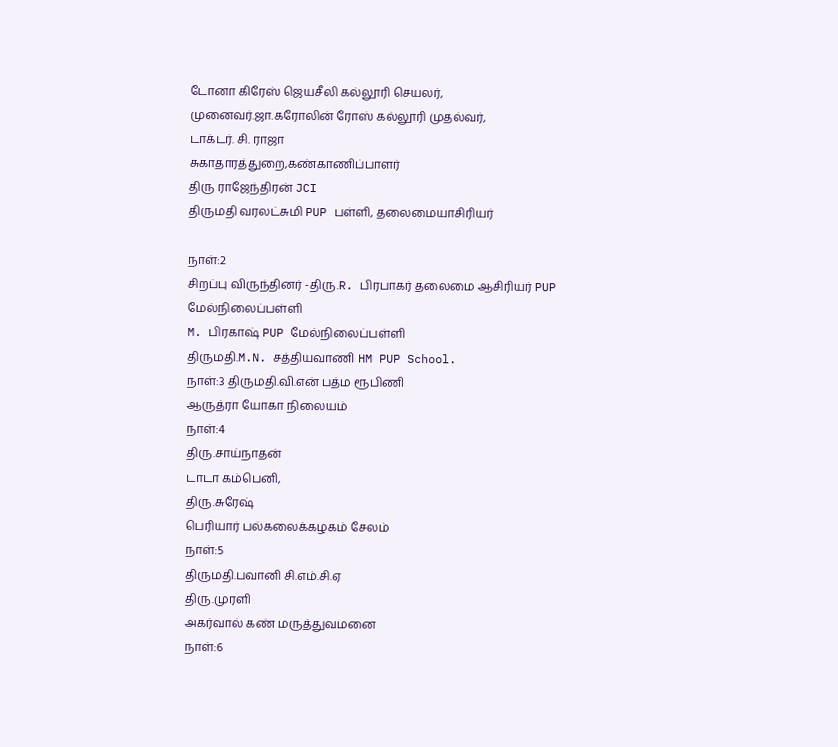டோனா கிரேஸ் ஜெயசீலி கல்லூரி செயலர்,
முனைவர்.ஜா.கரோலின் ரோஸ் கல்லூரி முதல்வர்,
டாக்டர். சி. ராஜா
சுகாதாரத்துறை,கண்காணிப்பாளர்
திரு ராஜேந்திரன் JCI
திருமதி வரலட்சுமி PUP பள்ளி, தலைமையாசிரியர்

நாள்:2
சிறப்பு விருந்தினர் -திரு.R. பிரபாகர் தலைமை ஆசிரியர் PUP மேல்நிலைப்பள்ளி
M. பிரகாஷ் PUP மேல்நிலைப்பள்ளி
திருமதி.M.N. சத்தியவாணி HM PUP School.
நாள்:3 திருமதி.வி.என் பத்ம ரூபிணி
ஆருத்ரா யோகா நிலையம்
நாள்:4
திரு.சாய்நாதன்
டாடா கம்பெனி,
திரு.சுரேஷ்
பெரியார் பல்கலைக்கழகம் சேலம்
நாள்:5
திருமதி.பவானி சி.எம்.சி.ஏ
திரு.முரளி
அகர்வால் கண் மருத்துவமனை
நாள்:6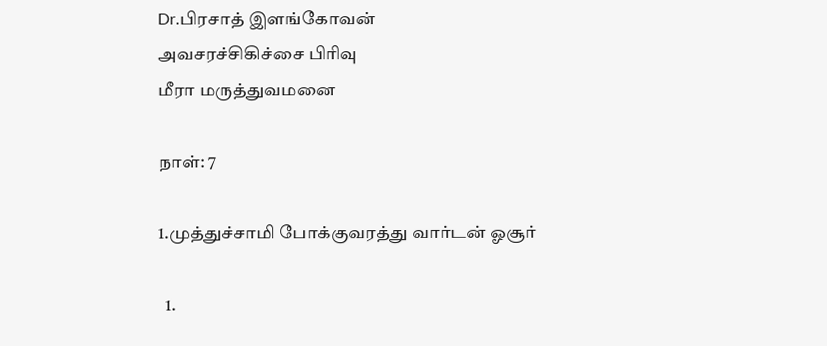Dr.பிரசாத் இளங்கோவன்
அவசரச்சிகிச்சை பிரிவு
மீரா மருத்துவமனை

நாள்: 7

1.முத்துச்சாமி போக்குவரத்து வார்டன் ஓசூர்

  1.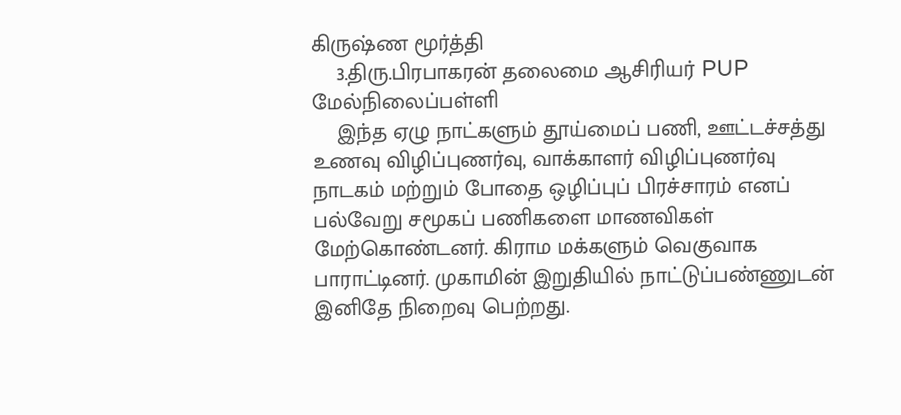கிருஷ்ண மூர்த்தி
    3.திரு.பிரபாகரன் தலைமை ஆசிரியர் PUP மேல்நிலைப்பள்ளி
    இந்த ஏழு நாட்களும் தூய்மைப் பணி, ஊட்டச்சத்து உணவு விழிப்புணர்வு, வாக்காளர் விழிப்புணர்வு நாடகம் மற்றும் போதை ஒழிப்புப் பிரச்சாரம் எனப் பல்வேறு சமூகப் பணிகளை மாணவிகள் மேற்கொண்டனர். கிராம மக்களும் வெகுவாக பாராட்டினர். முகாமின் இறுதியில் நாட்டுப்பண்ணுடன் இனிதே நிறைவு பெற்றது.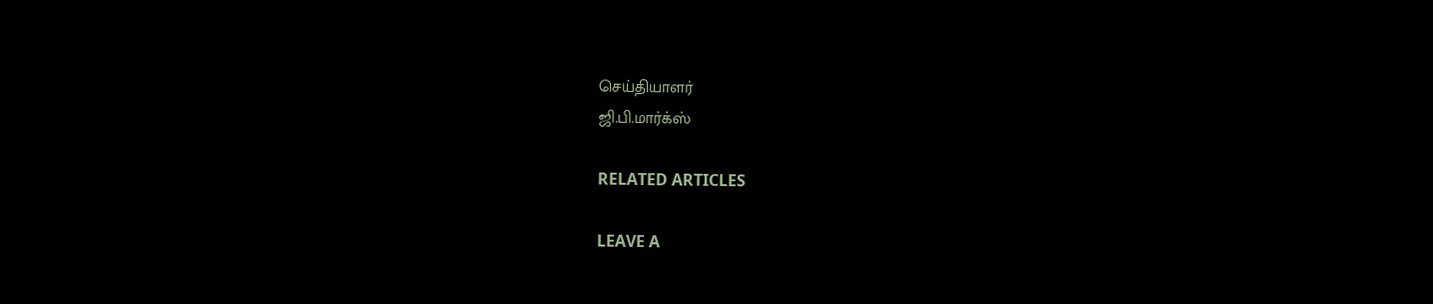செய்தியாளர்
ஜி.பி.மார்க்ஸ்

RELATED ARTICLES

LEAVE A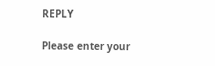REPLY

Please enter your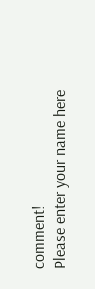comment!
Please enter your name here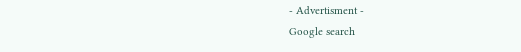- Advertisment -
Google search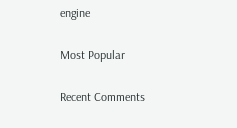engine

Most Popular

Recent Comments